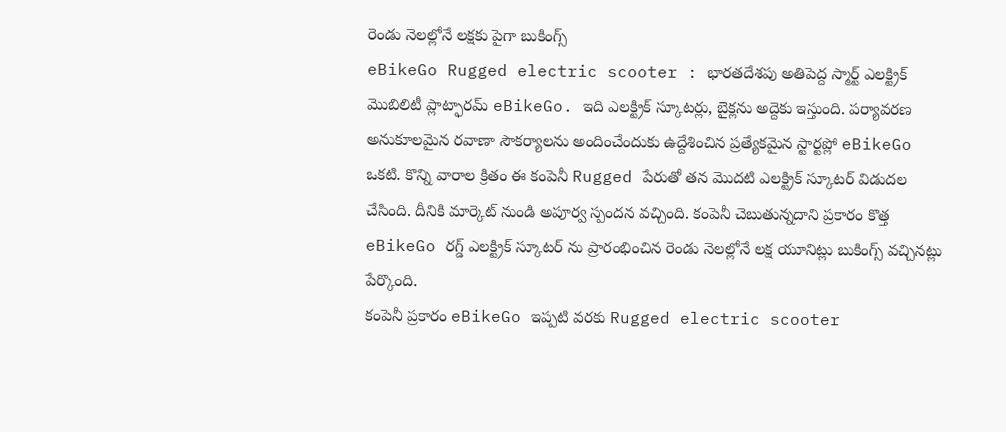రెండు నెలల్లోనే లక్షకు పైగా బుకింగ్స్
eBikeGo Rugged electric scooter : భారతదేశపు అతిపెద్ద స్మార్ట్ ఎలక్ట్రిక్ మొబిలిటీ ప్లాట్ఫారమ్ eBikeGo. ఇది ఎలక్ట్రిక్ స్కూటర్లు, బైక్లను అద్దెకు ఇస్తుంది. పర్యావరణ అనుకూలమైన రవాణా సౌకర్యాలను అందించేందుకు ఉద్దేశించిన ప్రత్యేకమైన స్టార్టప్లో eBikeGo ఒకటి. కొన్ని వారాల క్రితం ఈ కంపెనీ Rugged పేరుతో తన మొదటి ఎలక్ట్రిక్ స్కూటర్ విడుదల చేసింది. దీనికి మార్కెట్ నుండి అపూర్వ స్పందన వచ్చింది. కంపెనీ చెబుతున్నదాని ప్రకారం కొత్త eBikeGo రగ్డ్ ఎలక్ట్రిక్ స్కూటర్ ను ప్రారంభించిన రెండు నెలల్లోనే లక్ష యూనిట్లు బుకింగ్స్ వచ్చినట్లు పేర్కొంది.
కంపెనీ ప్రకారం eBikeGo ఇప్పటి వరకు Rugged electric scooter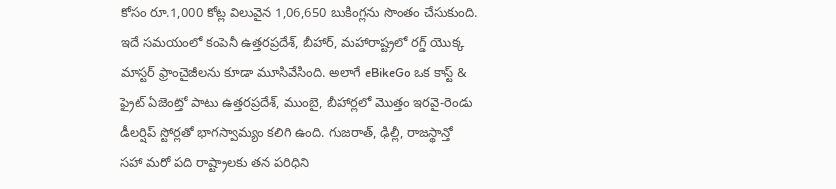కోసం రూ.1,000 కోట్ల విలువైన 1,06,650 బుకింగ్లను సొంతం చేసుకుంది. ఇదే సమయంలో కంపెనీ ఉత్తరప్రదేశ్, బీహార్, మహారాష్ట్రలో రగ్డ్ యొక్క మాస్టర్ ఫ్రాంచైజీలను కూడా మూసివేసింది. అలాగే eBikeGo ఒక కాస్ట్ & ఫ్రైట్ ఏజెంట్తో పాటు ఉత్తరప్రదేశ్, ముంబై, బీహార్లలో మొత్తం ఇరవై-రెండు డీలర్షిప్ స్టోర్లతో భాగస్వామ్యం కలిగి ఉంది. గుజరాత్, ఢిల్లీ, రాజస్థాన్తో సహా మరో పది రాష్ట్రాలకు తన పరిధిని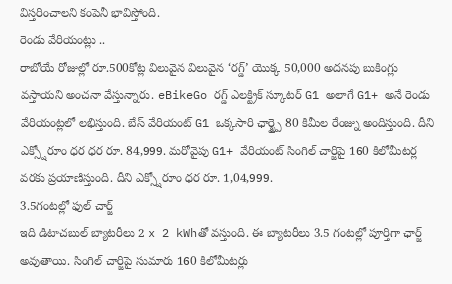విస్తరించాలని కంపెనీ భావిస్తోంది.
రెండు వేరియంట్లు ..
రాబోయే రోజుల్లో రూ.500కోట్ల విలువైన విలువైన ‘రగ్డ్’ యొక్క 50,000 అదనపు బుకింగ్లు వస్తాయని అంచనా వేస్తున్నారు. eBikeGo రగ్డ్ ఎలక్ట్రిక్ స్కూటర్ G1 అలాగే G1+ అనే రెండు వేరియంట్లలో లభిస్తుంది. బేస్ వేరియంట్ G1 ఒక్కసారి ఛార్జ్పై 80 కిమీల రేంజ్ను అందిస్తుంది. దీని ఎక్స్షోరూం ధర ధర రూ. 84,999. మరోవైపు G1+ వేరియంట్ సింగిల్ చార్జిపై 160 కిలోమీటర్ల వరకు ప్రయాణిస్తుంది. దీని ఎక్స్షోరూం ధర రూ. 1,04,999.
3.5గంటల్లో ఫుల్ చార్జ్
ఇది డిటాచబుల్ బ్యాటరీలు 2 x 2 kWhతో వస్తుంది. ఈ బ్యాటరీలు 3.5 గంటల్లో పూర్తిగా ఛార్జ్ అవుతాయి. సింగిల్ చార్జిపై సుమారు 160 కిలోమీటర్లు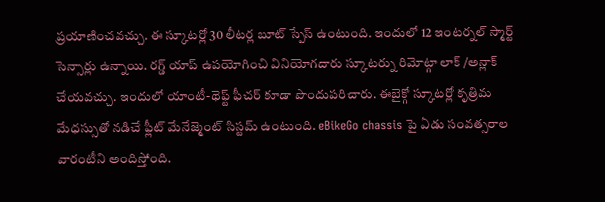ప్రయాణించవచ్చు. ఈ స్కూటర్లో 30 లీటర్ల బూట్ స్పేస్ ఉంటుంది. ఇందులో 12 ఇంటర్నల్ స్మార్ట్ సెన్సార్లు ఉన్నాయి. రగ్డ్ యాప్ ఉపయోగించి వినియోగదారు స్కూటర్ను రిమోట్గా లాక్ /అన్లాక్ చేయవచ్చు. ఇందులో యాంటీ-థెఫ్ట్ ఫీచర్ కూడా పొందుపరిచారు. ఈబైక్గో స్కూటర్లో కృత్రిమ మేధస్సుతో నడిచే ఫ్లీట్ మేనేజ్మెంట్ సిస్టమ్ ఉంటుంది. eBikeGo chassis పై ఏడు సంవత్సరాల వారంటీని అందిస్తోంది.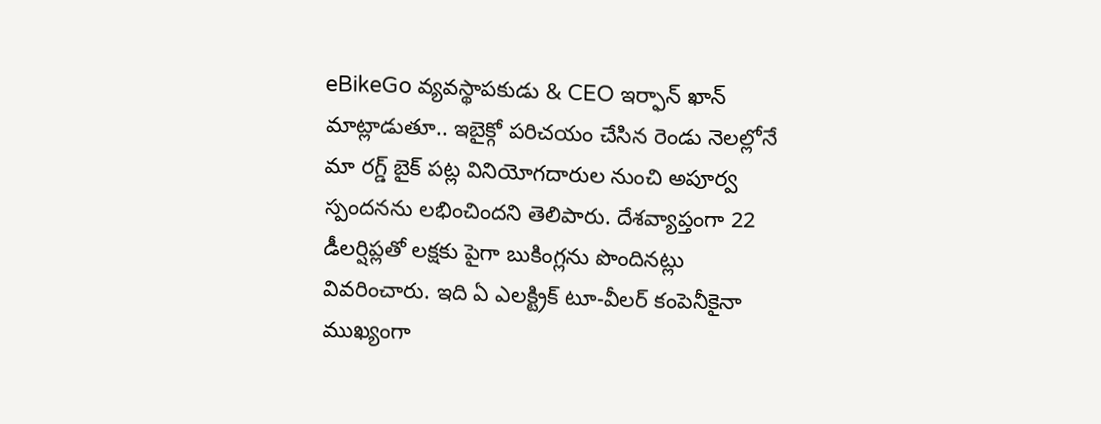eBikeGo వ్యవస్థాపకుడు & CEO ఇర్ఫాన్ ఖాన్ మాట్లాడుతూ.. ఇబైక్గో పరిచయం చేసిన రెండు నెలల్లోనే మా రగ్డ్ బైక్ పట్ల వినియోగదారుల నుంచి అపూర్వ స్పందనను లభించిందని తెలిపారు. దేశవ్యాప్తంగా 22 డీలర్షిప్లతో లక్షకు పైగా బుకింగ్లను పొందినట్లు వివరించారు. ఇది ఏ ఎలక్ట్రిక్ టూ-వీలర్ కంపెనీకైనా ముఖ్యంగా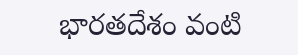భారతదేశం వంటి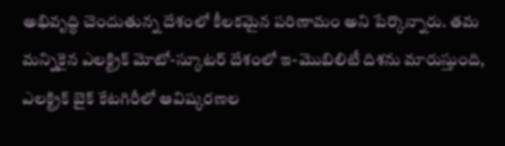అభివృద్ధి చెందుతున్న దేశంలో కీలకమైన పరిణామం అని పేర్కొన్నారు. తమ మన్నికైన ఎలక్ట్రిక్ మోటో-స్కూటర్ దేశంలో ఇ-మొబిలిటీ దిశను మారుస్తుంది, ఎలక్ట్రిక్ బైక్ కేటగిరీలో ఆవిష్కరణల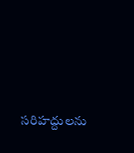సరిహద్దులను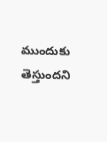ముందుకు తెస్తుందని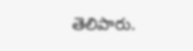తెలిపారు.